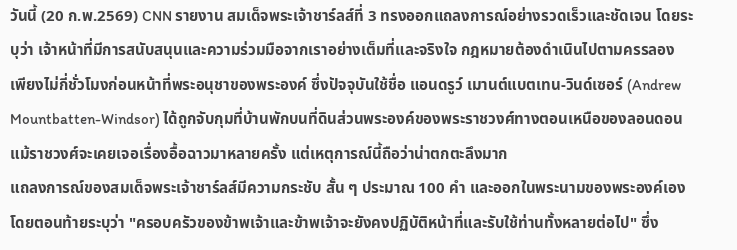วันนี้ (20 ก.พ.2569) CNN รายงาน สมเด็จพระเจ้าชาร์ลส์ที่ 3 ทรงออกแถลงการณ์อย่างรวดเร็วและชัดเจน โดยระบุว่า เจ้าหน้าที่มีการสนับสนุนและความร่วมมือจากเราอย่างเต็มที่และจริงใจ กฎหมายต้องดำเนินไปตามครรลอง เพียงไม่กี่ชั่วโมงก่อนหน้าที่พระอนุชาของพระองค์ ซึ่งปัจจุบันใช้ชื่อ แอนดรูว์ เมานต์แบตเทน-วินด์เซอร์ (Andrew Mountbatten-Windsor) ได้ถูกจับกุมที่บ้านพักบนที่ดินส่วนพระองค์ของพระราชวงศ์ทางตอนเหนือของลอนดอน แม้ราชวงศ์จะเคยเจอเรื่องอื้อฉาวมาหลายครั้ง แต่เหตุการณ์นี้ถือว่าน่าตกตะลึงมาก
แถลงการณ์ของสมเด็จพระเจ้าชาร์ลส์มีความกระชับ สั้น ๆ ประมาณ 100 คำ และออกในพระนามของพระองค์เอง โดยตอนท้ายระบุว่า "ครอบครัวของข้าพเจ้าและข้าพเจ้าจะยังคงปฏิบัติหน้าที่และรับใช้ท่านทั้งหลายต่อไป" ซึ่ง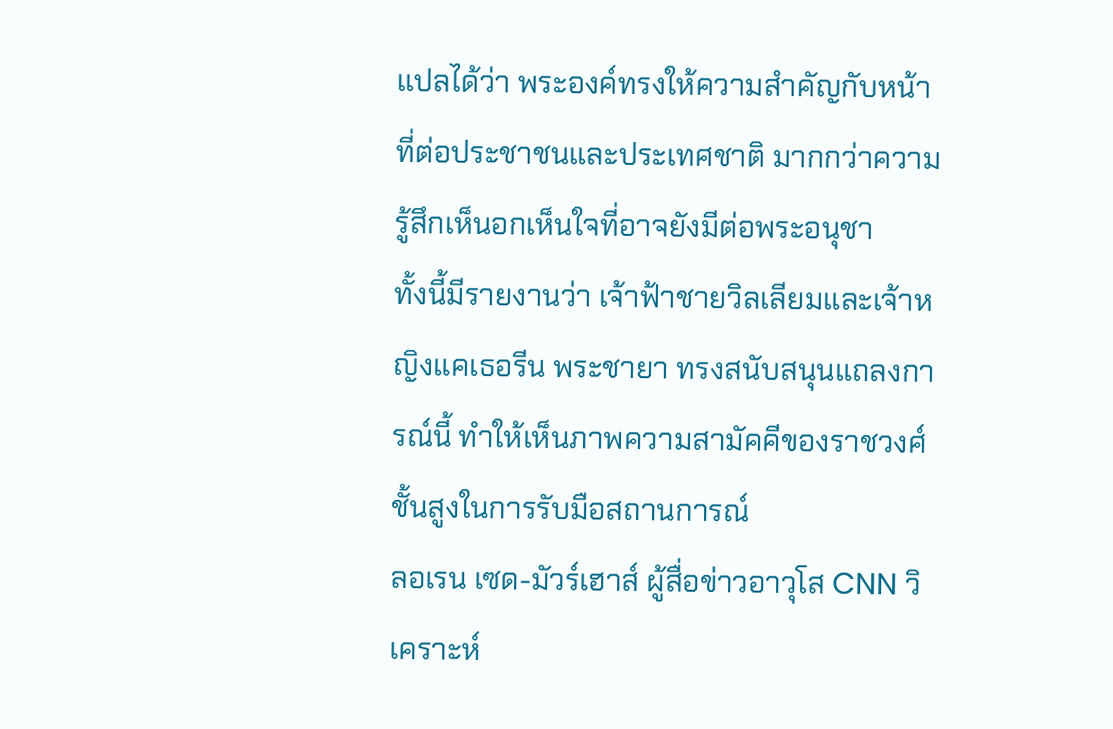แปลได้ว่า พระองค์ทรงให้ความสำคัญกับหน้าที่ต่อประชาชนและประเทศชาติ มากกว่าความรู้สึกเห็นอกเห็นใจที่อาจยังมีต่อพระอนุชา
ทั้งนี้มีรายงานว่า เจ้าฟ้าชายวิลเลียมและเจ้าหญิงแคเธอรีน พระชายา ทรงสนับสนุนแถลงการณ์นี้ ทำให้เห็นภาพความสามัคคีของราชวงศ์ชั้นสูงในการรับมือสถานการณ์
ลอเรน เซด-มัวร์เฮาส์ ผู้สื่อข่าวอาวุโส CNN วิเคราะห์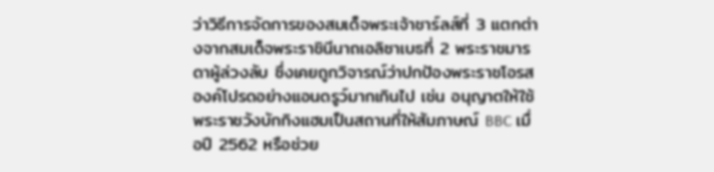ว่าวิธีการจัดการของสมเด็จพระเจ้าชาร์ลส์ที่ 3 แตกต่างจากสมเด็จพระราชินีนาถเอลิซาเบธที่ 2 พระราชมารดาผู้ล่วงลับ ซึ่งเคยถูกวิจารณ์ว่าปกป้องพระราชโอรสองค์โปรดอย่างแอนดรูว์มากเกินไป เช่น อนุญาตให้ใช้พระราชวังบักกิงแฮมเป็นสถานที่ให้สัมภาษณ์ BBC เมื่อปี 2562 หรือช่วย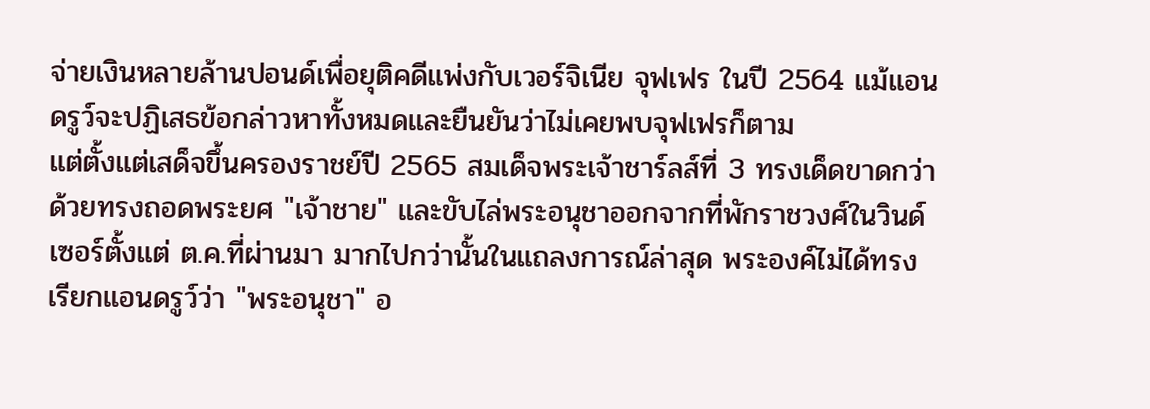จ่ายเงินหลายล้านปอนด์เพื่อยุติคดีแพ่งกับเวอร์จิเนีย จุฟเฟร ในปี 2564 แม้แอนดรูว์จะปฏิเสธข้อกล่าวหาทั้งหมดและยืนยันว่าไม่เคยพบจุฟเฟรก็ตาม
แต่ตั้งแต่เสด็จขึ้นครองราชย์ปี 2565 สมเด็จพระเจ้าชาร์ลส์ที่ 3 ทรงเด็ดขาดกว่า ด้วยทรงถอดพระยศ "เจ้าชาย" และขับไล่พระอนุชาออกจากที่พักราชวงศ์ในวินด์เซอร์ตั้งแต่ ต.ค.ที่ผ่านมา มากไปกว่านั้นในแถลงการณ์ล่าสุด พระองค์ไม่ได้ทรงเรียกแอนดรูว์ว่า "พระอนุชา" อ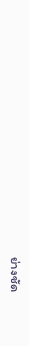ย่างชัด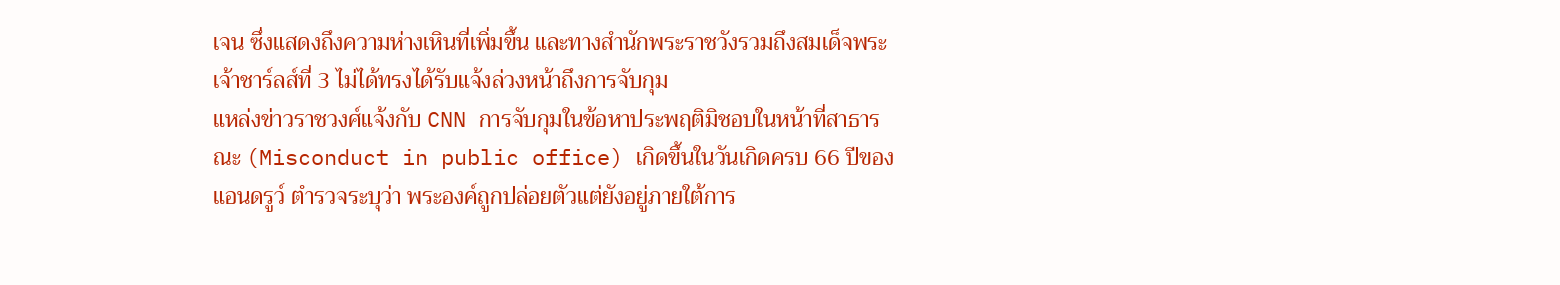เจน ซึ่งแสดงถึงความห่างเหินที่เพิ่มขึ้น และทางสำนักพระราชวังรวมถึงสมเด็จพระเจ้าชาร์ลส์ที่ 3 ไม่ได้ทรงได้รับแจ้งล่วงหน้าถึงการจับกุม
แหล่งข่าวราชวงศ์แจ้งกับ CNN การจับกุมในข้อหาประพฤติมิชอบในหน้าที่สาธารณะ (Misconduct in public office) เกิดขึ้นในวันเกิดครบ 66 ปีของแอนดรูว์ ตำรวจระบุว่า พระองค์ถูกปล่อยตัวแต่ยังอยู่ภายใต้การ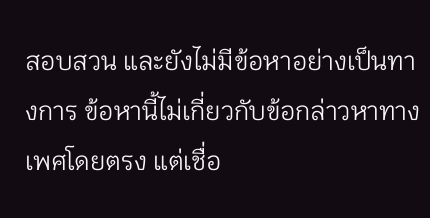สอบสวน และยังไม่มีข้อหาอย่างเป็นทางการ ข้อหานี้ไม่เกี่ยวกับข้อกล่าวหาทางเพศโดยตรง แต่เชื่อ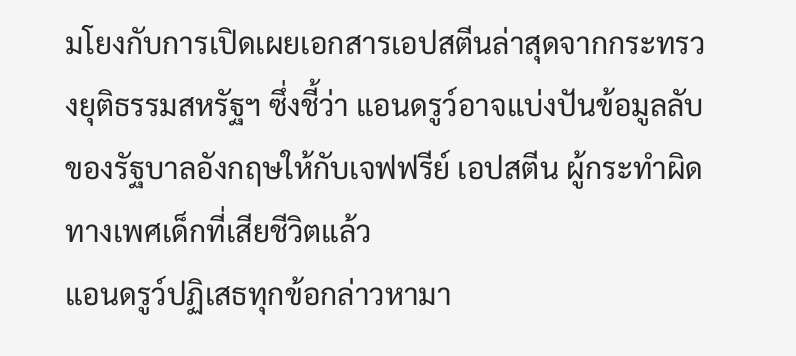มโยงกับการเปิดเผยเอกสารเอปสตีนล่าสุดจากกระทรวงยุติธรรมสหรัฐฯ ซึ่งชี้ว่า แอนดรูว์อาจแบ่งปันข้อมูลลับของรัฐบาลอังกฤษให้กับเจฟฟรีย์ เอปสตีน ผู้กระทำผิดทางเพศเด็กที่เสียชีวิตแล้ว
แอนดรูว์ปฏิเสธทุกข้อกล่าวหามา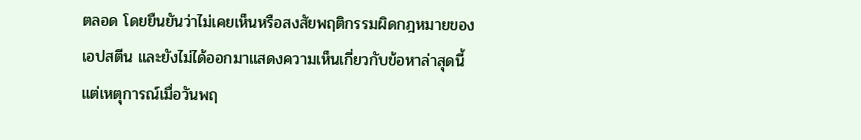ตลอด โดยยืนยันว่าไม่เคยเห็นหรือสงสัยพฤติกรรมผิดกฎหมายของเอปสตีน และยังไม่ได้ออกมาแสดงความเห็นเกี่ยวกับข้อหาล่าสุดนี้ แต่เหตุการณ์เมื่อวันพฤ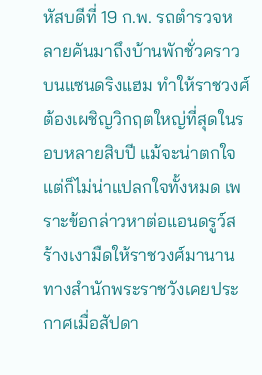หัสบดีที่ 19 ก.พ. รถตำรวจหลายคันมาถึงบ้านพักชั่วคราวบนแซนดริงแฮม ทำให้ราชวงศ์ต้องเผชิญวิกฤตใหญ่ที่สุดในรอบหลายสิบปี แม้จะน่าตกใจแต่ก็ไม่น่าแปลกใจทั้งหมด เพราะข้อกล่าวหาต่อแอนดรูว์สร้างเงามืดให้ราชวงศ์มานาน
ทางสำนักพระราชวังเคยประกาศเมื่อสัปดา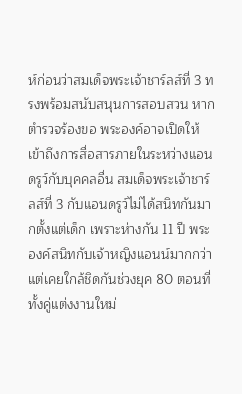ห์ก่อนว่าสมเด็จพระเจ้าชาร์ลส์ที่ 3 ทรงพร้อมสนับสนุนการสอบสวน หากตำรวจร้องขอ พระองค์อาจเปิดให้เข้าถึงการสื่อสารภายในระหว่างแอนดรูว์กับบุคคลอื่น สมเด็จพระเจ้าชาร์ลส์ที่ 3 กับแอนดรูว์ไม่ได้สนิทกันมากตั้งแต่เด็ก เพราะห่างกัน 11 ปี พระองค์สนิทกับเจ้าหญิงแอนน์มากกว่า แต่เคยใกล้ชิดกันช่วงยุค 80 ตอนที่ทั้งคู่แต่งงานใหม่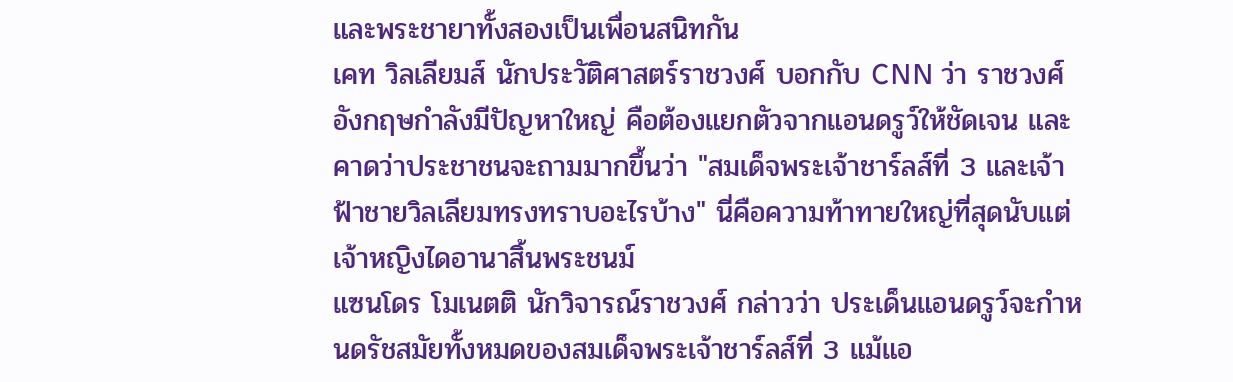และพระชายาทั้งสองเป็นเพื่อนสนิทกัน
เคท วิลเลียมส์ นักประวัติศาสตร์ราชวงศ์ บอกกับ CNN ว่า ราชวงศ์อังกฤษกำลังมีปัญหาใหญ่ คือต้องแยกตัวจากแอนดรูว์ให้ชัดเจน และคาดว่าประชาชนจะถามมากขึ้นว่า "สมเด็จพระเจ้าชาร์ลส์ที่ 3 และเจ้าฟ้าชายวิลเลียมทรงทราบอะไรบ้าง" นี่คือความท้าทายใหญ่ที่สุดนับแต่เจ้าหญิงไดอานาสิ้นพระชนม์
แซนโดร โมเนตติ นักวิจารณ์ราชวงศ์ กล่าวว่า ประเด็นแอนดรูว์จะกำหนดรัชสมัยทั้งหมดของสมเด็จพระเจ้าชาร์ลส์ที่ 3 แม้แอ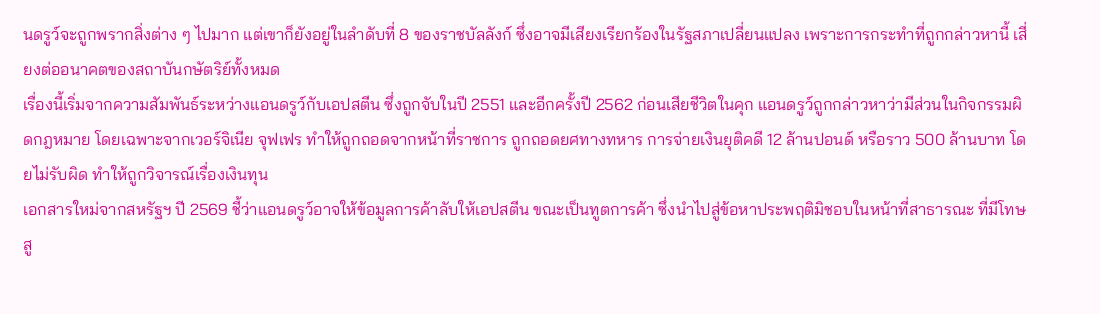นดรูว์จะถูกพรากสิ่งต่าง ๆ ไปมาก แต่เขาก็ยังอยู่ในลำดับที่ 8 ของราชบัลลังก์ ซึ่งอาจมีเสียงเรียกร้องในรัฐสภาเปลี่ยนแปลง เพราะการกระทำที่ถูกกล่าวหานี้ เสี่ยงต่ออนาคตของสถาบันกษัตริย์ทั้งหมด
เรื่องนี้เริ่มจากความสัมพันธ์ระหว่างแอนดรูว์กับเอปสตีน ซึ่งถูกจับในปี 2551 และอีกครั้งปี 2562 ก่อนเสียชีวิตในคุก แอนดรูว์ถูกกล่าวหาว่ามีส่วนในกิจกรรมผิดกฎหมาย โดยเฉพาะจากเวอร์จิเนีย จุฟเฟร ทำให้ถูกถอดจากหน้าที่ราชการ ถูกถอดยศทางทหาร การจ่ายเงินยุติคดี 12 ล้านปอนด์ หรือราว 500 ล้านบาท โดยไม่รับผิด ทำให้ถูกวิจารณ์เรื่องเงินทุน
เอกสารใหม่จากสหรัฐฯ ปี 2569 ชี้ว่าแอนดรูว์อาจให้ข้อมูลการค้าลับให้เอปสตีน ขณะเป็นทูตการค้า ซึ่งนำไปสู่ข้อหาประพฤติมิชอบในหน้าที่สาธารณะ ที่มีโทษสู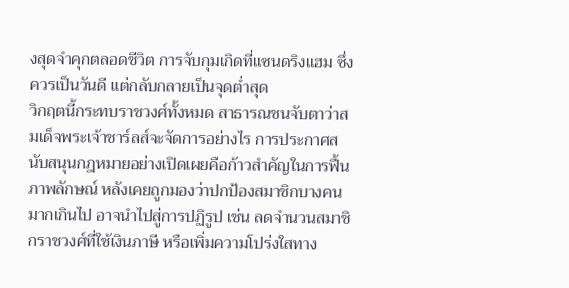งสุดจำคุกตลอดชีวิต การจับกุมเกิดที่แซนดริงแฮม ซึ่งควรเป็นวันดี แต่กลับกลายเป็นจุดต่ำสุด
วิกฤตนี้กระทบราชวงศ์ทั้งหมด สาธารณชนจับตาว่าสมเด็จพระเจ้าชาร์ลส์จะจัดการอย่างไร การประกาศสนับสนุนกฎหมายอย่างเปิดเผยคือก้าวสำคัญในการฟื้นภาพลักษณ์ หลังเคยถูกมองว่าปกป้องสมาชิกบางคนมากเกินไป อาจนำไปสู่การปฏิรูป เช่น ลดจำนวนสมาชิกราชวงศ์ที่ใช้เงินภาษี หรือเพิ่มความโปร่งใสทาง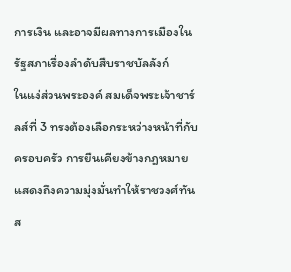การเงิน และอาจมีผลทางการเมืองในรัฐสภาเรื่องลำดับสืบราชบัลลังก์
ในแง่ส่วนพระองค์ สมเด็จพระเจ้าชาร์ลส์ที่ 3 ทรงต้องเลือกระหว่างหน้าที่กับครอบครัว การยืนเคียงข้างกฎหมายแสดงถึงความมุ่งมั่นทำให้ราชวงศ์ทันส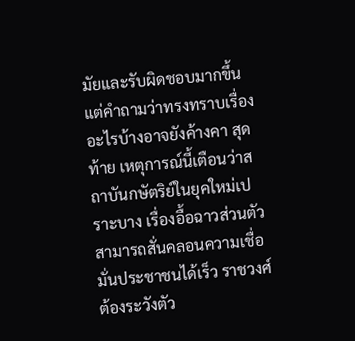มัยและรับผิดชอบมากขึ้น แต่คำถามว่าทรงทราบเรื่องอะไรบ้างอาจยังค้างคา สุดท้าย เหตุการณ์นี้เตือนว่าสถาบันกษัตริย์ในยุคใหม่เปราะบาง เรื่องอื้อฉาวส่วนตัวสามารถสั่นคลอนความเชื่อมั่นประชาชนได้เร็ว ราชวงศ์ต้องระวังตัว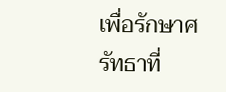เพื่อรักษาศรัทธาที่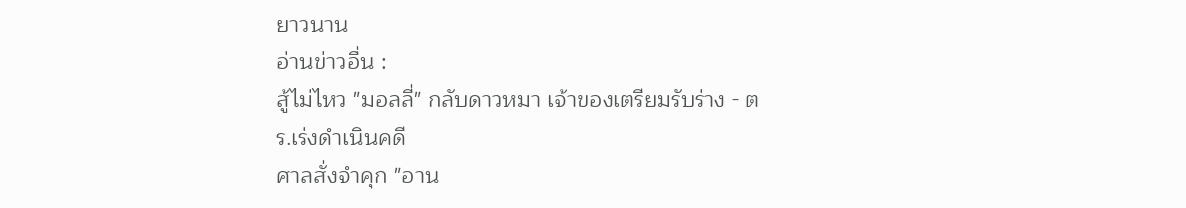ยาวนาน
อ่านข่าวอื่น :
สู้ไม่ไหว "มอลลี่" กลับดาวหมา เจ้าของเตรียมรับร่าง - ตร.เร่งดำเนินคดี
ศาลสั่งจำคุก "อาน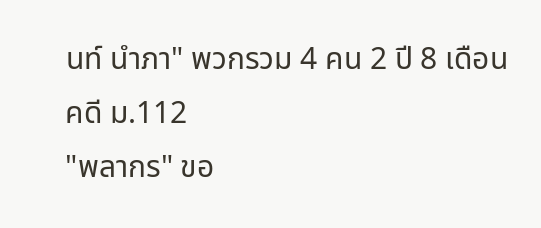นท์ นำภา" พวกรวม 4 คน 2 ปี 8 เดือน คดี ม.112
"พลากร" ขอ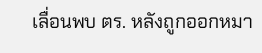เลื่อนพบ ตร. หลังถูกออกหมา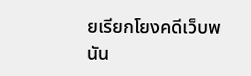ยเรียกโยงคดีเว็บพนัน